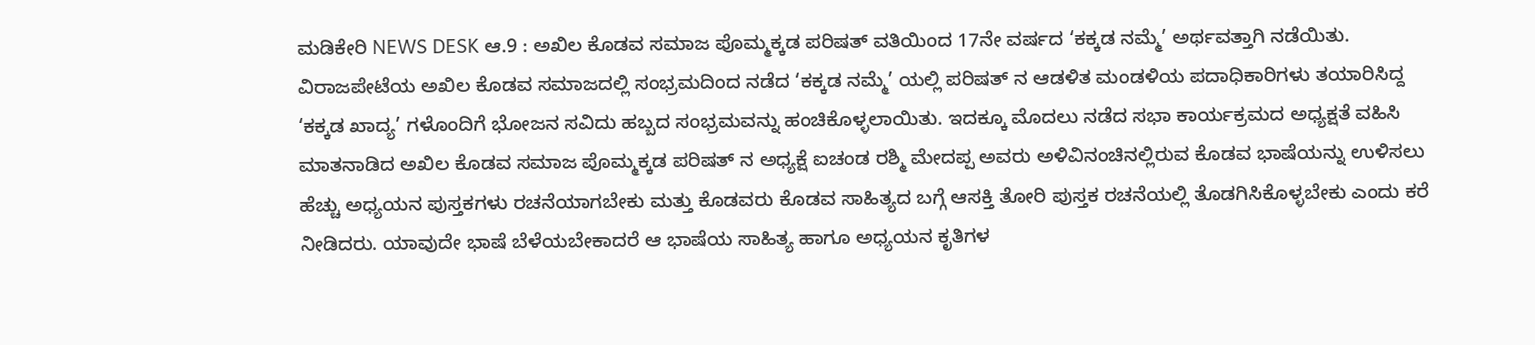ಮಡಿಕೇರಿ NEWS DESK ಆ.9 : ಅಖಿಲ ಕೊಡವ ಸಮಾಜ ಪೊಮ್ಮಕ್ಕಡ ಪರಿಷತ್ ವತಿಯಿಂದ 17ನೇ ವರ್ಷದ ‘ಕಕ್ಕಡ ನಮ್ಮೆ’ ಅರ್ಥವತ್ತಾಗಿ ನಡೆಯಿತು. ವಿರಾಜಪೇಟೆಯ ಅಖಿಲ ಕೊಡವ ಸಮಾಜದಲ್ಲಿ ಸಂಭ್ರಮದಿಂದ ನಡೆದ ‘ಕಕ್ಕಡ ನಮ್ಮೆ’ ಯಲ್ಲಿ ಪರಿಷತ್ ನ ಆಡಳಿತ ಮಂಡಳಿಯ ಪದಾಧಿಕಾರಿಗಳು ತಯಾರಿಸಿದ್ದ ‘ಕಕ್ಕಡ ಖಾದ್ಯ’ ಗಳೊಂದಿಗೆ ಭೋಜನ ಸವಿದು ಹಬ್ಬದ ಸಂಭ್ರಮವನ್ನು ಹಂಚಿಕೊಳ್ಳಲಾಯಿತು. ಇದಕ್ಕೂ ಮೊದಲು ನಡೆದ ಸಭಾ ಕಾರ್ಯಕ್ರಮದ ಅಧ್ಯಕ್ಷತೆ ವಹಿಸಿ ಮಾತನಾಡಿದ ಅಖಿಲ ಕೊಡವ ಸಮಾಜ ಪೊಮ್ಮಕ್ಕಡ ಪರಿಷತ್ ನ ಅಧ್ಯಕ್ಷೆ ಐಚಂಡ ರಶ್ಮಿ ಮೇದಪ್ಪ ಅವರು ಅಳಿವಿನಂಚಿನಲ್ಲಿರುವ ಕೊಡವ ಭಾಷೆಯನ್ನು ಉಳಿಸಲು ಹೆಚ್ಚು ಅಧ್ಯಯನ ಪುಸ್ತಕಗಳು ರಚನೆಯಾಗಬೇಕು ಮತ್ತು ಕೊಡವರು ಕೊಡವ ಸಾಹಿತ್ಯದ ಬಗ್ಗೆ ಆಸಕ್ತಿ ತೋರಿ ಪುಸ್ತಕ ರಚನೆಯಲ್ಲಿ ತೊಡಗಿಸಿಕೊಳ್ಳಬೇಕು ಎಂದು ಕರೆ ನೀಡಿದರು. ಯಾವುದೇ ಭಾಷೆ ಬೆಳೆಯಬೇಕಾದರೆ ಆ ಭಾಷೆಯ ಸಾಹಿತ್ಯ ಹಾಗೂ ಅಧ್ಯಯನ ಕೃತಿಗಳ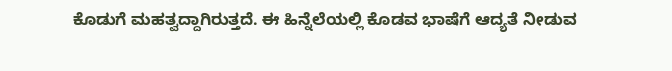ಕೊಡುಗೆ ಮಹತ್ವದ್ದಾಗಿರುತ್ತದೆ. ಈ ಹಿನ್ನೆಲೆಯಲ್ಲಿ ಕೊಡವ ಭಾಷೆಗೆ ಆದ್ಯತೆ ನೀಡುವ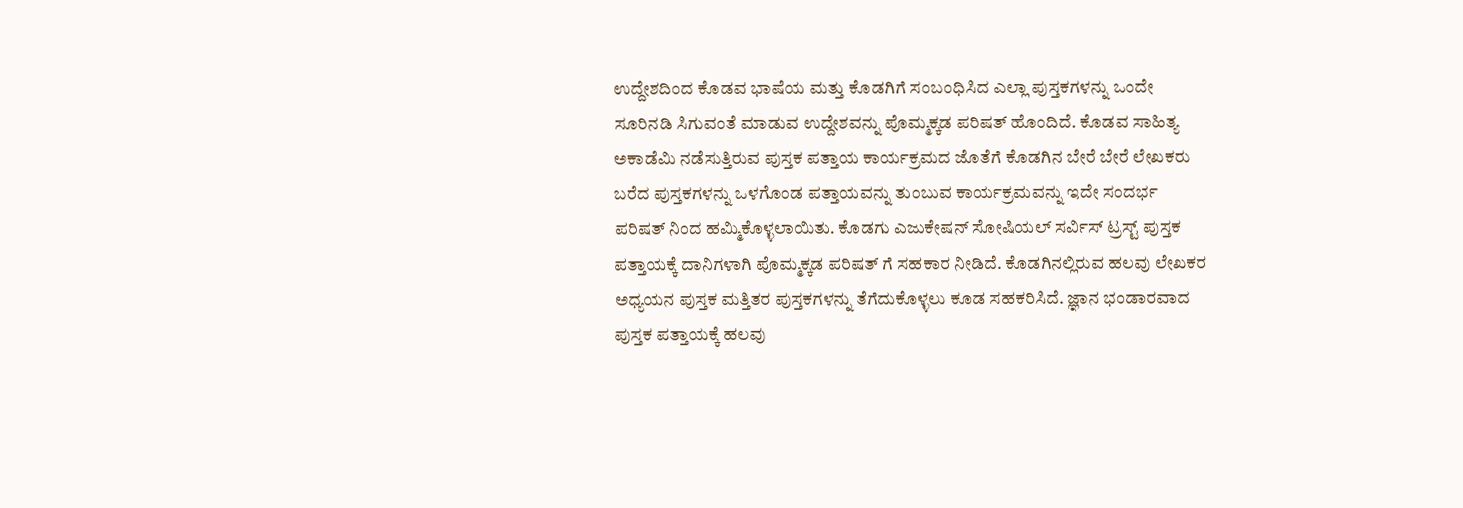ಉದ್ದೇಶದಿಂದ ಕೊಡವ ಭಾಷೆಯ ಮತ್ತು ಕೊಡಗಿಗೆ ಸಂಬಂಧಿಸಿದ ಎಲ್ಲಾ ಪುಸ್ತಕಗಳನ್ನು ಒಂದೇ ಸೂರಿನಡಿ ಸಿಗುವಂತೆ ಮಾಡುವ ಉದ್ದೇಶವನ್ನು ಪೊಮ್ಮಕ್ಕಡ ಪರಿಷತ್ ಹೊಂದಿದೆ. ಕೊಡವ ಸಾಹಿತ್ಯ ಅಕಾಡೆಮಿ ನಡೆಸುತ್ತಿರುವ ಪುಸ್ತಕ ಪತ್ತಾಯ ಕಾರ್ಯಕ್ರಮದ ಜೊತೆಗೆ ಕೊಡಗಿನ ಬೇರೆ ಬೇರೆ ಲೇಖಕರು ಬರೆದ ಪುಸ್ತಕಗಳನ್ನು ಒಳಗೊಂಡ ಪತ್ತಾಯವನ್ನು ತುಂಬುವ ಕಾರ್ಯಕ್ರಮವನ್ನು ಇದೇ ಸಂದರ್ಭ ಪರಿಷತ್ ನಿಂದ ಹಮ್ಮಿಕೊಳ್ಳಲಾಯಿತು. ಕೊಡಗು ಎಜುಕೇಷನ್ ಸೋಷಿಯಲ್ ಸರ್ವಿಸ್ ಟ್ರಸ್ಟ್ ಪುಸ್ತಕ ಪತ್ತಾಯಕ್ಕೆ ದಾನಿಗಳಾಗಿ ಪೊಮ್ಮಕ್ಕಡ ಪರಿಷತ್ ಗೆ ಸಹಕಾರ ನೀಡಿದೆ. ಕೊಡಗಿನಲ್ಲಿರುವ ಹಲವು ಲೇಖಕರ ಅಧ್ಯಯನ ಪುಸ್ತಕ ಮತ್ತಿತರ ಪುಸ್ತಕಗಳನ್ನು ತೆಗೆದುಕೊಳ್ಳಲು ಕೂಡ ಸಹಕರಿಸಿದೆ. ಜ್ಞಾನ ಭಂಡಾರವಾದ ಪುಸ್ತಕ ಪತ್ತಾಯಕ್ಕೆ ಹಲವು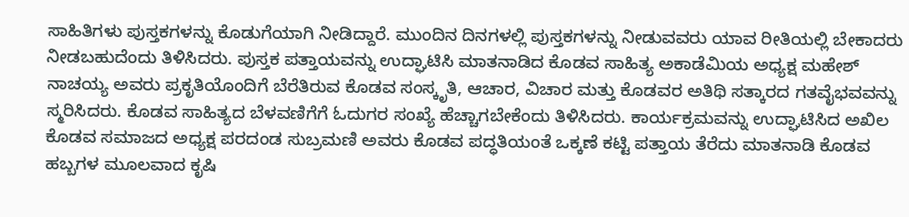ಸಾಹಿತಿಗಳು ಪುಸ್ತಕಗಳನ್ನು ಕೊಡುಗೆಯಾಗಿ ನೀಡಿದ್ದಾರೆ. ಮುಂದಿನ ದಿನಗಳಲ್ಲಿ ಪುಸ್ತಕಗಳನ್ನು ನೀಡುವವರು ಯಾವ ರೀತಿಯಲ್ಲಿ ಬೇಕಾದರು ನೀಡಬಹುದೆಂದು ತಿಳಿಸಿದರು. ಪುಸ್ತಕ ಪತ್ತಾಯವನ್ನು ಉದ್ಘಾಟಿಸಿ ಮಾತನಾಡಿದ ಕೊಡವ ಸಾಹಿತ್ಯ ಅಕಾಡೆಮಿಯ ಅಧ್ಯಕ್ಷ ಮಹೇಶ್ ನಾಚಯ್ಯ ಅವರು ಪ್ರಕೃತಿಯೊಂದಿಗೆ ಬೆರೆತಿರುವ ಕೊಡವ ಸಂಸ್ಕೃತಿ, ಆಚಾರ, ವಿಚಾರ ಮತ್ತು ಕೊಡವರ ಅತಿಥಿ ಸತ್ಕಾರದ ಗತವೈಭವವನ್ನು ಸ್ಮರಿಸಿದರು. ಕೊಡವ ಸಾಹಿತ್ಯದ ಬೆಳವಣಿಗೆಗೆ ಓದುಗರ ಸಂಖ್ಯೆ ಹೆಚ್ಚಾಗಬೇಕೆಂದು ತಿಳಿಸಿದರು. ಕಾರ್ಯಕ್ರಮವನ್ನು ಉದ್ಘಾಟಿಸಿದ ಅಖಿಲ ಕೊಡವ ಸಮಾಜದ ಅಧ್ಯಕ್ಷ ಪರದಂಡ ಸುಬ್ರಮಣಿ ಅವರು ಕೊಡವ ಪದ್ಧತಿಯಂತೆ ಒಕ್ಕಣೆ ಕಟ್ಟಿ ಪತ್ತಾಯ ತೆರೆದು ಮಾತನಾಡಿ ಕೊಡವ ಹಬ್ಬಗಳ ಮೂಲವಾದ ಕೃಷಿ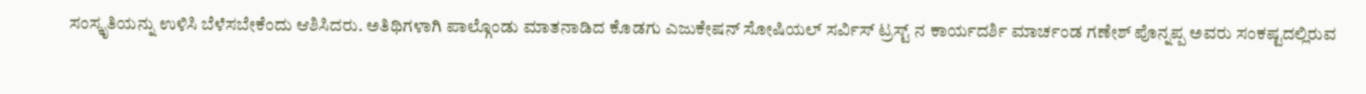ಸಂಸ್ಕೃತಿಯನ್ನು ಉಳಿಸಿ ಬೆಳೆಸಬೇಕೆಂದು ಆಶಿಸಿದರು. ಅತಿಥಿಗಳಾಗಿ ಪಾಲ್ಗೊಂಡು ಮಾತನಾಡಿದ ಕೊಡಗು ಎಜುಕೇಷನ್ ಸೋಷಿಯಲ್ ಸರ್ವಿಸ್ ಟ್ರಸ್ಟ್ ನ ಕಾರ್ಯದರ್ಶಿ ಮಾರ್ಚಂಡ ಗಣೇಶ್ ಪೊನ್ನಪ್ಪ ಅವರು ಸಂಕಷ್ಟದಲ್ಲಿರುವ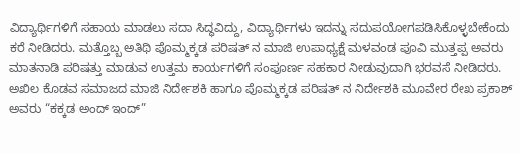ವಿದ್ಯಾರ್ಥಿಗಳಿಗೆ ಸಹಾಯ ಮಾಡಲು ಸದಾ ಸಿದ್ಧವಿದ್ದು, ವಿದ್ಯಾರ್ಥಿಗಳು ಇದನ್ನು ಸದುಪಯೋಗಪಡಿಸಿಕೊಳ್ಳಬೇಕೆಂದು ಕರೆ ನೀಡಿದರು. ಮತ್ತೊಬ್ಬ ಅತಿಥಿ ಪೊಮ್ಮಕ್ಕಡ ಪರಿಷತ್ ನ ಮಾಜಿ ಉಪಾಧ್ಯಕ್ಷೆ ಮಳವಂಡ ಪೂವಿ ಮುತ್ತಪ್ಪ ಅವರು ಮಾತನಾಡಿ ಪರಿಷತ್ತು ಮಾಡುವ ಉತ್ತಮ ಕಾರ್ಯಗಳಿಗೆ ಸಂಪೂರ್ಣ ಸಹಕಾರ ನೀಡುವುದಾಗಿ ಭರವಸೆ ನೀಡಿದರು. ಅಖಿಲ ಕೊಡವ ಸಮಾಜದ ಮಾಜಿ ನಿರ್ದೇಶಕಿ ಹಾಗೂ ಪೊಮ್ಮಕ್ಕಡ ಪರಿಷತ್ ನ ನಿರ್ದೇಶಕಿ ಮೂವೇರ ರೇಖ ಪ್ರಕಾಶ್ ಅವರು “ಕಕ್ಕಡ ಅಂದ್ ಇಂದ್”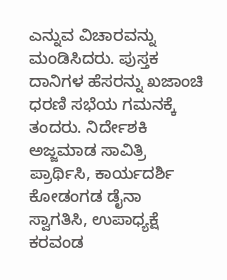ಎನ್ನುವ ವಿಚಾರವನ್ನು ಮಂಡಿಸಿದರು. ಪುಸ್ತಕ ದಾನಿಗಳ ಹೆಸರನ್ನು ಖಜಾಂಚಿ ಧರಣಿ ಸಭೆಯ ಗಮನಕ್ಕೆ ತಂದರು. ನಿರ್ದೇಶಕಿ ಅಜ್ಜಮಾಡ ಸಾವಿತ್ರಿ ಪ್ರಾರ್ಥಿಸಿ, ಕಾರ್ಯದರ್ಶಿ ಕೋಡಂಗಡ ಡೈನಾ ಸ್ವಾಗತಿಸಿ, ಉಪಾಧ್ಯಕ್ಷೆ ಕರವಂಡ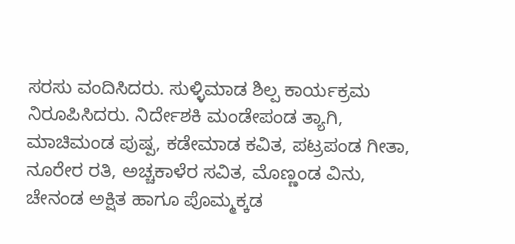ಸರಸು ವಂದಿಸಿದರು. ಸುಳ್ಳಿಮಾಡ ಶಿಲ್ಪ ಕಾರ್ಯಕ್ರಮ ನಿರೂಪಿಸಿದರು. ನಿರ್ದೇಶಕಿ ಮಂಡೇಪಂಡ ತ್ಯಾಗಿ, ಮಾಚಿಮಂಡ ಪುಷ್ಪ, ಕಡೇಮಾಡ ಕವಿತ, ಪಟ್ರಪಂಡ ಗೀತಾ, ನೂರೇರ ರತಿ, ಅಚ್ಚಕಾಳೆರ ಸವಿತ, ಮೊಣ್ಣಂಡ ವಿನು, ಚೇನಂಡ ಅಕ್ಷಿತ ಹಾಗೂ ಪೊಮ್ಮಕ್ಕಡ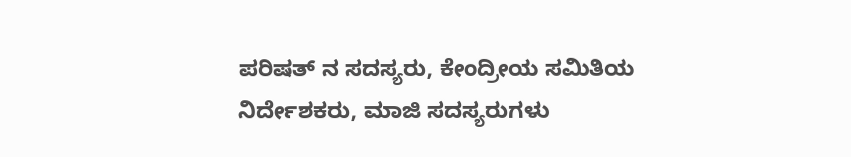ಪರಿಷತ್ ನ ಸದಸ್ಯರು, ಕೇಂದ್ರೀಯ ಸಮಿತಿಯ ನಿರ್ದೇಶಕರು, ಮಾಜಿ ಸದಸ್ಯರುಗಳು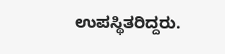ಉಪಸ್ಥಿತರಿದ್ದರು.